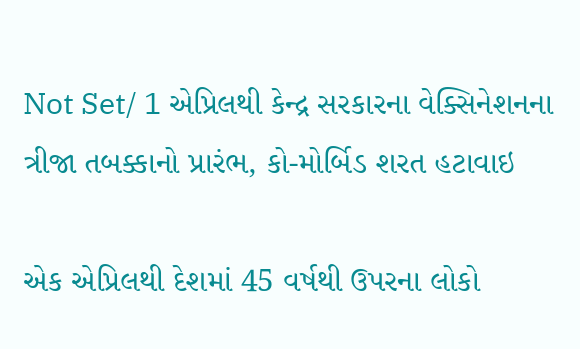Not Set/ 1 એપ્રિલથી કેન્દ્ર સરકારના વેક્સિનેશનના ત્રીજા તબક્કાનો પ્રારંભ, કો-મોર્બિડ શરત હટાવાઇ

એક એપ્રિલથી દેશમાં 45 વર્ષથી ઉપરના લોકો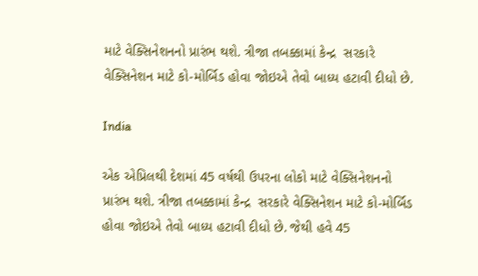માટે વેક્સિનેશનનો પ્રારંભ થશે. ત્રીજા તબક્કામાં કેન્દ્ર  સરકારે વેક્સિનેશન માટે કો-મોર્બિડ હોવા જોઇએ તેવો બાધ્ય હટાવી દીધો છે.

India

એક એપ્રિલથી દેશમાં 45 વર્ષથી ઉપરના લોકો માટે વેક્સિનેશનનો પ્રારંભ થશે. ત્રીજા તબક્કામાં કેન્દ્ર  સરકારે વેક્સિનેશન માટે કો-મોર્બિડ હોવા જોઇએ તેવો બાધ્ય હટાવી દીધો છે. જેથી હવે 45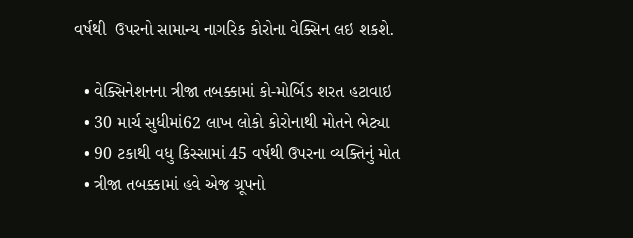વર્ષથી  ઉપરનો સામાન્ય નાગરિક કોરોના વેક્સિન લઇ શકશે.

  • વેક્સિનેશનના ત્રીજા તબક્કામાં કો-મોર્બિડ શરત હટાવાઇ
  • 30 માર્ચ સુધીમાં62 લાખ લોકો કોરોનાથી મોતને ભેટ્યા
  • 90 ટકાથી વધુ કિસ્સામાં 45 વર્ષથી ઉપરના વ્યક્તિનું મોત
  • ત્રીજા તબક્કામાં હવે એજ ગ્રૂપનો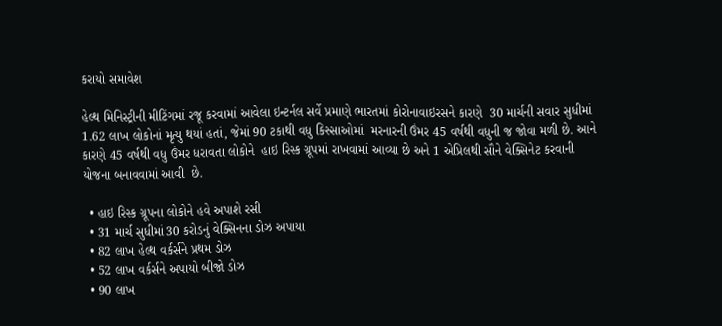કરાયો સમાવેશ

હેલ્થ મિનિસ્ટ્રીની મીટિંગમાં રજૂ કરવામાં આવેલા ઇન્ટર્નલ સર્વે પ્રમાણે ભારતમાં કોરોનાવાઇરસને કારણે  30 માર્ચની સવાર સુધીમાં 1.62 લાખ લોકોનાં મૃત્યુ થયાં હતાં, જેમાં 90 ટકાથી વધુ કિસ્સાઓમાં  મરનારની ઉંમર 45 વર્ષથી વધુની જ જોવા મળી છે. આને કારણે 45 વર્ષથી વધુ ઉંમર ધરાવતા લોકોને  હાઇ રિસ્ક ગ્રૂપમાં રાખવામાં આવ્યા છે અને 1 એપ્રિલથી સૌને વેક્સિનેટ કરવાની યોજના બનાવવામાં આવી  છે.

  • હાઇ રિસ્ક ગ્રૂપના લોકોને હવે અપાશે રસી
  • 31 માર્ચ સુધીમાં30 કરોડનું વેક્સિનના ડોઝ અપાયા
  • 82 લાખ હેલ્થ વર્કર્સને પ્રથમ ડોઝ
  • 52 લાખ વર્કર્સને અપાયો બીજો ડોઝ
  • 90 લાખ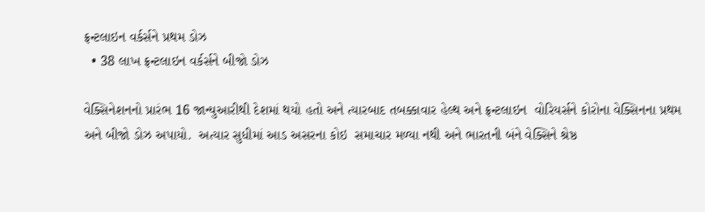ફ્રન્ટલાઇન વર્કર્સને પ્રથમ ડોઝ
  • 38 લાખ ફ્રન્ટલાઇન વર્કર્સને બીજો ડોઝ

વેક્સિનેશનનો પ્રારંભ 16 જાન્યુઆરીથી દેશમાં થયો હતો અને ત્યારબાદ તબક્કાવાર હેલ્થ અને ફ્રન્ટલાઇન  વોરિયર્સને કોરોના વેક્સિનના પ્રથમ અને બીજો ડોઝ અપાયો.  અત્યાર સુધીમાં આડ અસરના કોઇ  સમાચાર મળ્યા નથી અને ભારતની બંને વેક્સિને શ્રેષ્ઠ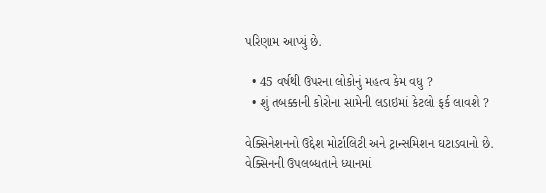પરિણામ આપ્યું છે.

  • 45 વર્ષથી ઉપરના લોકોનું મહત્વ કેમ વધુ ?
  • શું તબક્કાની કોરોના સામેની લડાઇમાં કેટલો ફર્ક લાવશે ?

વેક્સિનેશનનો ઉદ્દેશ મોર્ટાલિટી અને ટ્રાન્સમિશન ઘટાડવાનો છે. વેક્સિનની ઉપલબ્ધતાને ધ્યાનમાં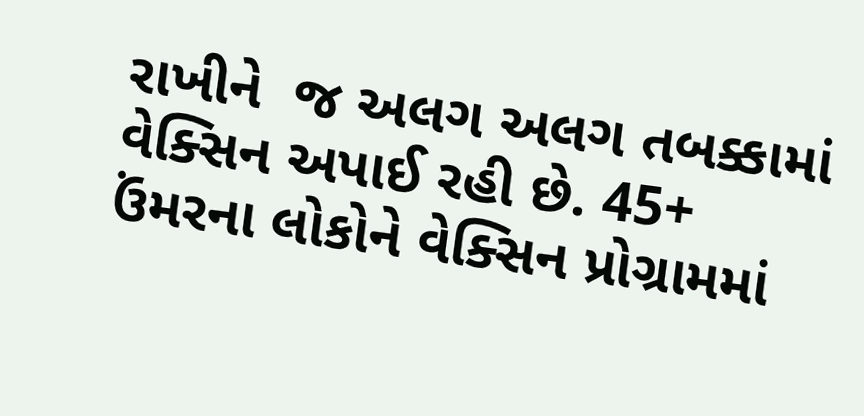રાખીને  જ અલગ અલગ તબક્કામાં વેક્સિન અપાઈ રહી છે. 45+ ઉંમરના લોકોને વેક્સિન પ્રોગ્રામમાં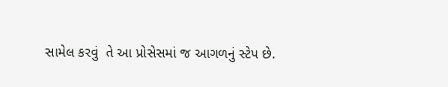સામેલ કરવું  તે આ પ્રોસેસમાં જ આગળનું સ્ટેપ છે.